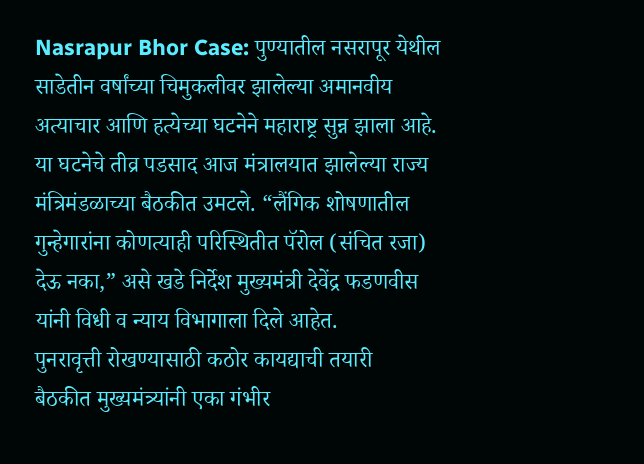Nasrapur Bhor Case: पुण्यातील नसरापूर येथील साडेतीन वर्षांच्या चिमुकलीवर झालेल्या अमानवीय अत्याचार आणि हत्येच्या घटनेने महाराष्ट्र सुन्न झाला आहे. या घटनेचे तीव्र पडसाद आज मंत्रालयात झालेल्या राज्य मंत्रिमंडळाच्या बैठकीत उमटले. “लैंगिक शोषणातील गुन्हेगारांना कोणत्याही परिस्थितीत पॅरोल (संचित रजा) देऊ नका,” असे खडे निर्देश मुख्यमंत्री देवेंद्र फडणवीस यांनी विधी व न्याय विभागाला दिले आहेत.
पुनरावृत्ती रोखण्यासाठी कठोर कायद्याची तयारी
बैठकीत मुख्यमंत्र्यांनी एका गंभीर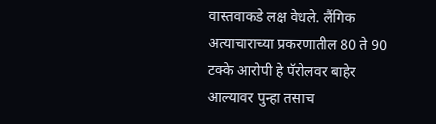वास्तवाकडे लक्ष वेधले. लैंगिक अत्याचाराच्या प्रकरणातील 80 ते 90 टक्के आरोपी हे पॅरोलवर बाहेर आल्यावर पुन्हा तसाच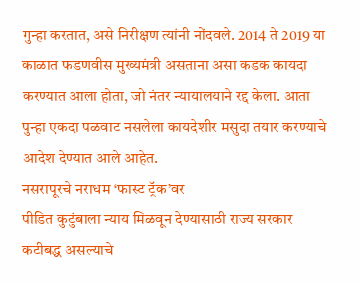गुन्हा करतात, असे निरीक्षण त्यांनी नोंदवले. 2014 ते 2019 या काळात फडणवीस मुख्यमंत्री असताना असा कडक कायदा करण्यात आला होता, जो नंतर न्यायालयाने रद्द केला. आता पुन्हा एकदा पळवाट नसलेला कायदेशीर मसुदा तयार करण्याचे आदेश देण्यात आले आहेत.
नसरापूरचे नराधम ‘फास्ट ट्रॅक’वर
पीडित कुटुंबाला न्याय मिळवून देण्यासाठी राज्य सरकार कटीबद्ध असल्याचे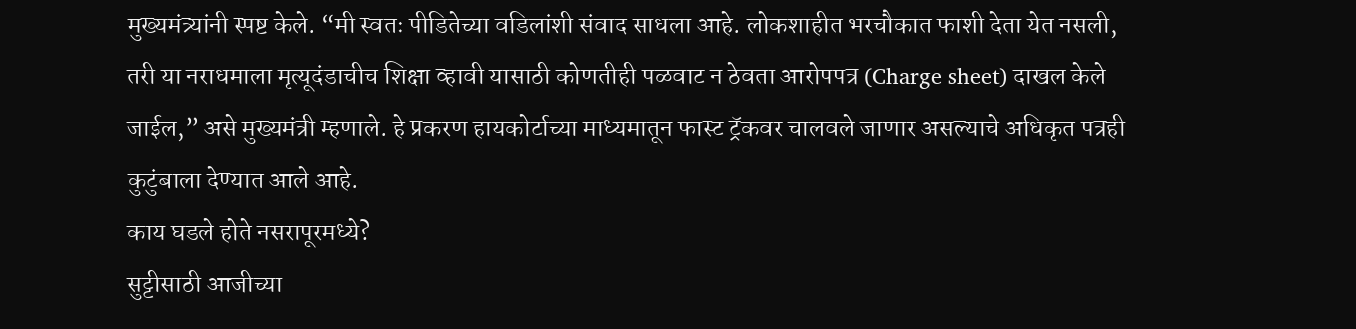मुख्यमंत्र्यांनी स्पष्ट केले. “मी स्वतः पीडितेच्या वडिलांशी संवाद साधला आहे. लोकशाहीत भरचौकात फाशी देता येत नसली, तरी या नराधमाला मृत्यूदंडाचीच शिक्षा व्हावी यासाठी कोणतीही पळवाट न ठेवता आरोपपत्र (Charge sheet) दाखल केले जाईल,” असे मुख्यमंत्री म्हणाले. हे प्रकरण हायकोर्टाच्या माध्यमातून फास्ट ट्रॅकवर चालवले जाणार असल्याचे अधिकृत पत्रही कुटुंबाला देण्यात आले आहे.
काय घडले होते नसरापूरमध्ये?
सुट्टीसाठी आजीच्या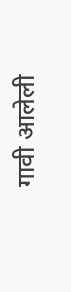गावी आलेली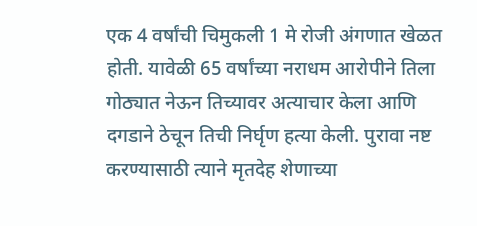एक 4 वर्षांची चिमुकली 1 मे रोजी अंगणात खेळत होती. यावेळी 65 वर्षांच्या नराधम आरोपीने तिला गोठ्यात नेऊन तिच्यावर अत्याचार केला आणि दगडाने ठेचून तिची निर्घृण हत्या केली. पुरावा नष्ट करण्यासाठी त्याने मृतदेह शेणाच्या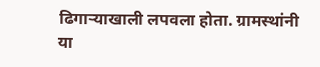ढिगाऱ्याखाली लपवला होता. ग्रामस्थांनी या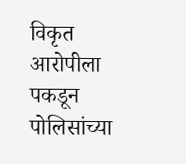विकृत आरोपीला पकडून पोलिसांच्या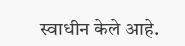स्वाधीन केले आहे.